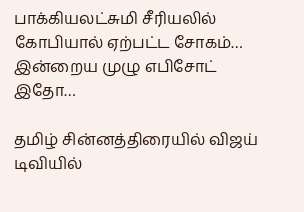பாக்கியலட்சுமி சீரியலில் கோபியால் ஏற்பட்ட சோகம்… இன்றைய முழு எபிசோட் இதோ…

தமிழ் சின்னத்திரையில் விஜய் டிவியில்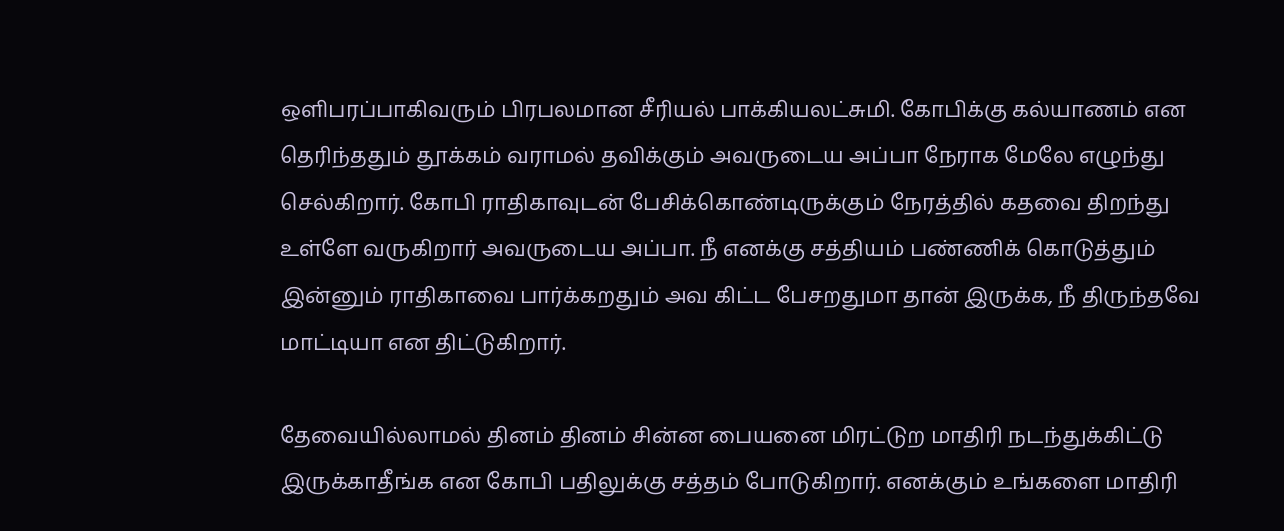ஒளிபரப்பாகிவரும் பிரபலமான சீரியல் பாக்கியலட்சுமி. கோபிக்கு கல்யாணம் என தெரிந்ததும் தூக்கம் வராமல் தவிக்கும் அவருடைய அப்பா நேராக மேலே எழுந்து செல்கிறார். கோபி ராதிகாவுடன் பேசிக்கொண்டிருக்கும் நேரத்தில் கதவை திறந்து உள்ளே வருகிறார் அவருடைய அப்பா. நீ எனக்கு சத்தியம் பண்ணிக் கொடுத்தும் இன்னும் ராதிகாவை பார்க்கறதும் அவ கிட்ட பேசறதுமா தான் இருக்க, நீ திருந்தவே மாட்டியா என திட்டுகிறார்.

தேவையில்லாமல் தினம் தினம் சின்ன பையனை மிரட்டுற மாதிரி நடந்துக்கிட்டு இருக்காதீங்க என கோபி பதிலுக்கு சத்தம் போடுகிறார். எனக்கும் உங்களை மாதிரி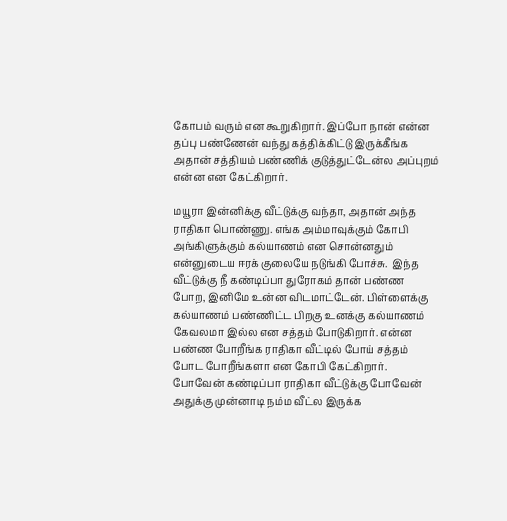கோபம் வரும் என கூறுகிறார். இப்போ நான் என்ன தப்பு பண்ணேன் வந்து கத்திக்கிட்டு இருக்கீங்க அதான் சத்தியம் பண்ணிக் குடுத்துட்டேன்ல அப்புறம் என்ன என கேட்கிறார்.

மயூரா இன்னிக்கு வீட்டுக்கு வந்தா, அதான் அந்த ராதிகா பொண்ணு. எங்க அம்மாவுக்கும் கோபி அங்கிளுக்கும் கல்யாணம் என சொன்னதும் என்னுடைய ஈரக் குலையே நடுங்கி போச்சு.  இந்த வீட்டுக்கு நீ கண்டிப்பா துரோகம் தான் பண்ண போற, இனிமே உன்ன விடமாட்டேன். பிள்ளைக்கு கல்யாணம் பண்ணிட்ட பிறகு உனக்கு கல்யாணம் கேவலமா இல்ல என சத்தம் போடுகிறார். என்ன பண்ண போறீங்க ராதிகா வீட்டில் போய் சத்தம் போட போறீங்களா என கோபி கேட்கிறார். போவேன் கண்டிப்பா ராதிகா வீட்டுக்கு போவேன் அதுக்கு முன்னாடி நம்ம வீட்ல இருக்க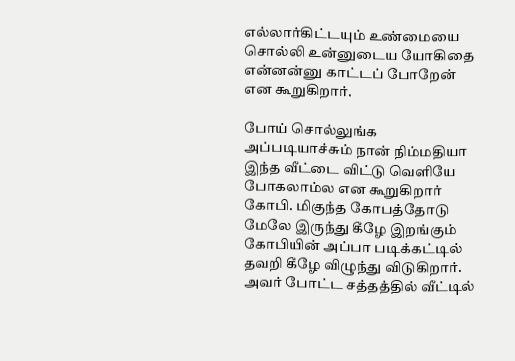எல்லார்கிட்டயும் உண்மையை சொல்லி உன்னுடைய யோகிதை என்னன்னு காட்டப் போறேன் என கூறுகிறார்.

போய் சொல்லுங்க அப்படியாச்சும் நான் நிம்மதியா இந்த வீட்டை விட்டு வெளியே போகலாம்ல என கூறுகிறார் கோபி. மிகுந்த கோபத்தோடு மேலே இருந்து கீழே இறங்கும் கோபியின் அப்பா படிக்கட்டில் தவறி கீழே விழுந்து விடுகிறார். அவர் போட்ட சத்தத்தில் வீட்டில்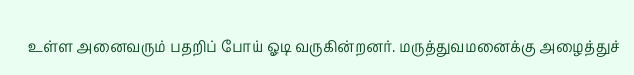உள்ள அனைவரும் பதறிப் போய் ஓடி வருகின்றனர். மருத்துவமனைக்கு அழைத்துச்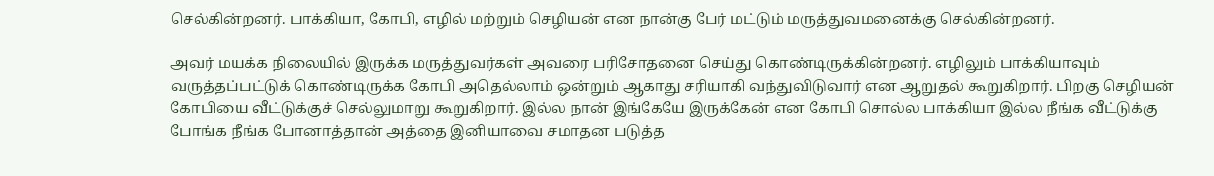செல்கின்றனர். பாக்கியா, கோபி, எழில் மற்றும் செழியன் என நான்கு பேர் மட்டும் மருத்துவமனைக்கு செல்கின்றனர்.

அவர் மயக்க நிலையில் இருக்க மருத்துவர்கள் அவரை பரிசோதனை செய்து கொண்டிருக்கின்றனர். எழிலும் பாக்கியாவும் வருத்தப்பட்டுக் கொண்டிருக்க கோபி அதெல்லாம் ஒன்றும் ஆகாது சரியாகி வந்துவிடுவார் என ஆறுதல் கூறுகிறார். பிறகு செழியன் கோபியை வீட்டுக்குச் செல்லுமாறு கூறுகிறார். இல்ல நான் இங்கேயே இருக்கேன் என கோபி சொல்ல பாக்கியா இல்ல நீங்க வீட்டுக்கு போங்க நீங்க போனாத்தான் அத்தை இனியாவை சமாதன படுத்த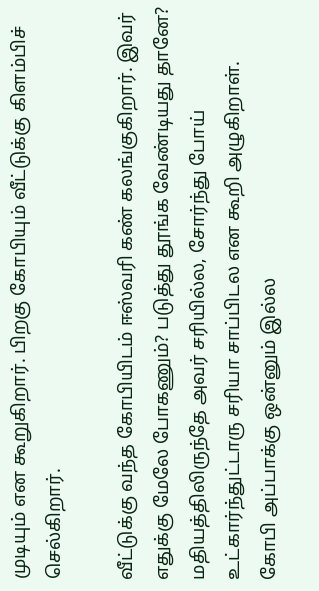முடியும் என கூறுகிறார். பிறகு கோபியும் வீட்டுக்கு கிளம்பிச் செல்கிறார்.

வீட்டுக்கு வந்த கோபியிடம் ஈஸ்வரி கண் கலங்குகிறார். இவர் எதுக்கு மேலே போகணும்? படுத்து தூங்க வேண்டியது தானே? மதியத்திலிருந்தே அவர் சரியில்ல, சோர்ந்து போய் உட்கார்ந்துட்டாரு சரியா சாப்பிடல என கூறி அழுகிறாள். கோபி அப்பாக்கு ஒன்னும் இல்ல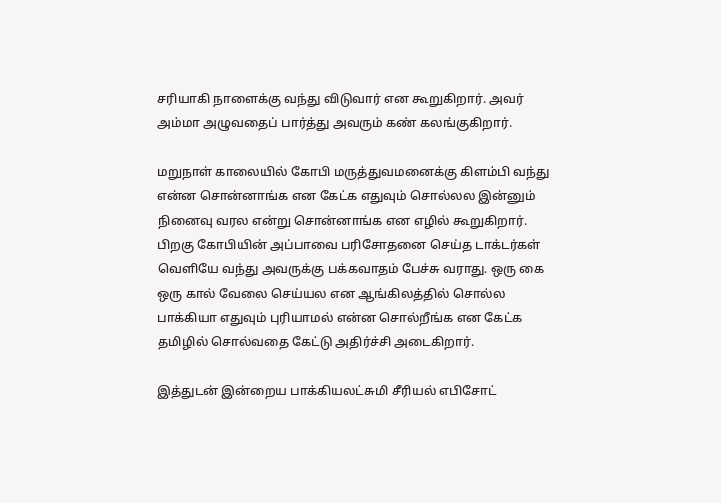சரியாகி நாளைக்கு வந்து விடுவார் என கூறுகிறார். அவர் அம்மா அழுவதைப் பார்த்து அவரும் கண் கலங்குகிறார்.

மறுநாள் காலையில் கோபி மருத்துவமனைக்கு கிளம்பி வந்து என்ன சொன்னாங்க என கேட்க எதுவும் சொல்லல இன்னும் நினைவு வரல என்று சொன்னாங்க என எழில் கூறுகிறார். பிறகு கோபியின் அப்பாவை பரிசோதனை செய்த டாக்டர்கள் வெளியே வந்து அவருக்கு பக்கவாதம் பேச்சு வராது. ஒரு கை ஒரு கால் வேலை செய்யல என ஆங்கிலத்தில் சொல்ல பாக்கியா எதுவும் புரியாமல் என்ன சொல்றீங்க என கேட்க தமிழில் சொல்வதை கேட்டு அதிர்ச்சி அடைகிறார்.

இத்துடன் இன்றைய பாக்கியலட்சுமி சீரியல் எபிசோட்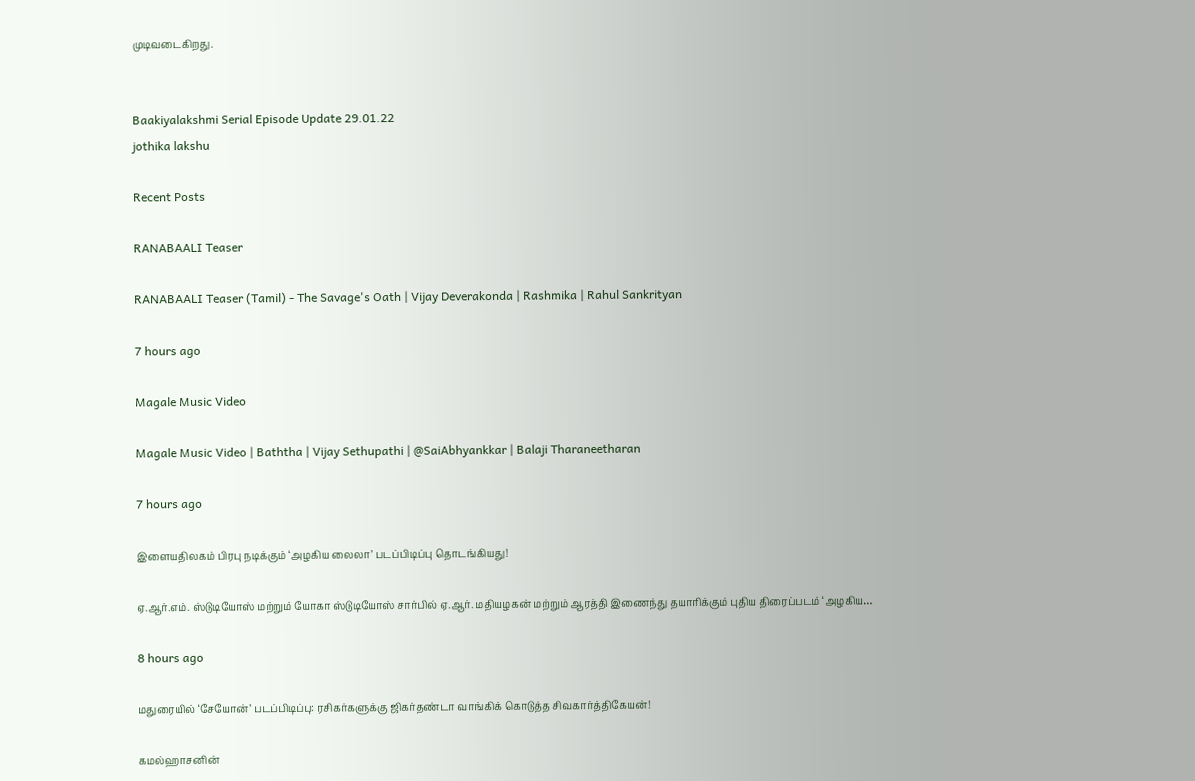முடிவடைகிறது.


Baakiyalakshmi Serial Episode Update 29.01.22
jothika lakshu

Recent Posts

RANABAALI Teaser

RANABAALI Teaser (Tamil) - The Savage's Oath | Vijay Deverakonda | Rashmika | Rahul Sankrityan

7 hours ago

Magale Music Video

Magale Music Video | Baththa | Vijay Sethupathi | @SaiAbhyankkar | Balaji Tharaneetharan

7 hours ago

இளையதிலகம் பிரபு நடிக்கும் ‘அழகிய லைலா’ படப்பிடிப்பு தொடங்கியது!

ஏ.ஆர்.எம். ஸ்டுடியோஸ் மற்றும் யோகா ஸ்டுடியோஸ் சார்பில் ஏ.ஆர். மதியழகன் மற்றும் ஆரத்தி இணைந்து தயாரிக்கும் புதிய திரைப்படம் ‘அழகிய…

8 hours ago

மதுரையில் ‘சேயோன்’ படப்பிடிப்பு: ரசிகர்களுக்கு ஜிகர்தண்டா வாங்கிக் கொடுத்த சிவகார்த்திகேயன்!

கமல்ஹாசனின்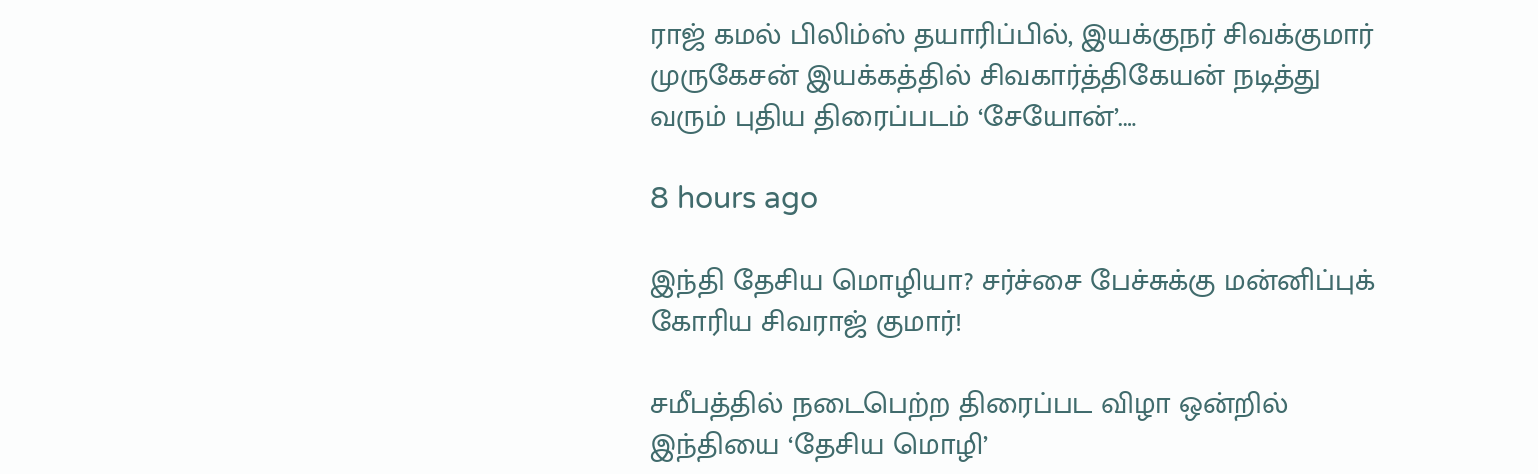ராஜ் கமல் பிலிம்ஸ் தயாரிப்பில், இயக்குநர் சிவக்குமார் முருகேசன் இயக்கத்தில் சிவகார்த்திகேயன் நடித்து வரும் புதிய திரைப்படம் ‘சேயோன்’.…

8 hours ago

இந்தி தேசிய மொழியா? சர்ச்சை பேச்சுக்கு மன்னிப்புக் கோரிய சிவராஜ் குமார்!

சமீபத்தில் நடைபெற்ற திரைப்பட விழா ஒன்றில் இந்தியை ‘தேசிய மொழி’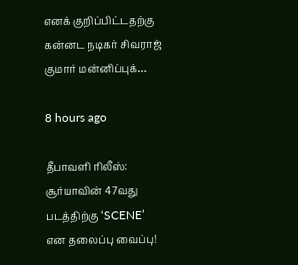எனக் குறிப்பிட்டதற்கு கன்னட நடிகர் சிவராஜ் குமார் மன்னிப்புக்…

8 hours ago

தீபாவளி ரிலீஸ்: சூர்யாவின் 47வது படத்திற்கு ‘SCENE’ என தலைப்பு வைப்பு!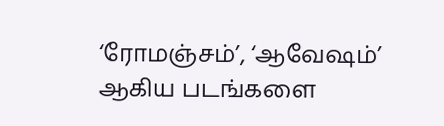‘ரோமஞ்சம்’, ‘ஆவேஷம்’ ஆகிய படங்களை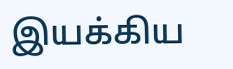இயக்கிய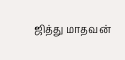ஜித்து மாதவன்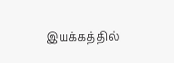இயக்கத்தில்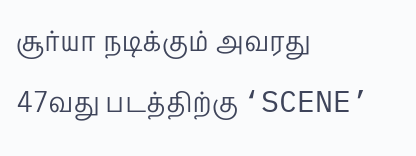சூர்யா நடிக்கும் அவரது 47வது படத்திற்கு ‘SCENE’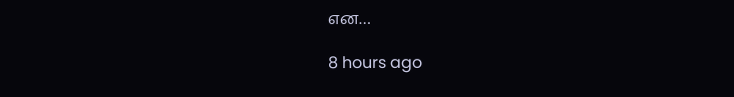என…

8 hours ago